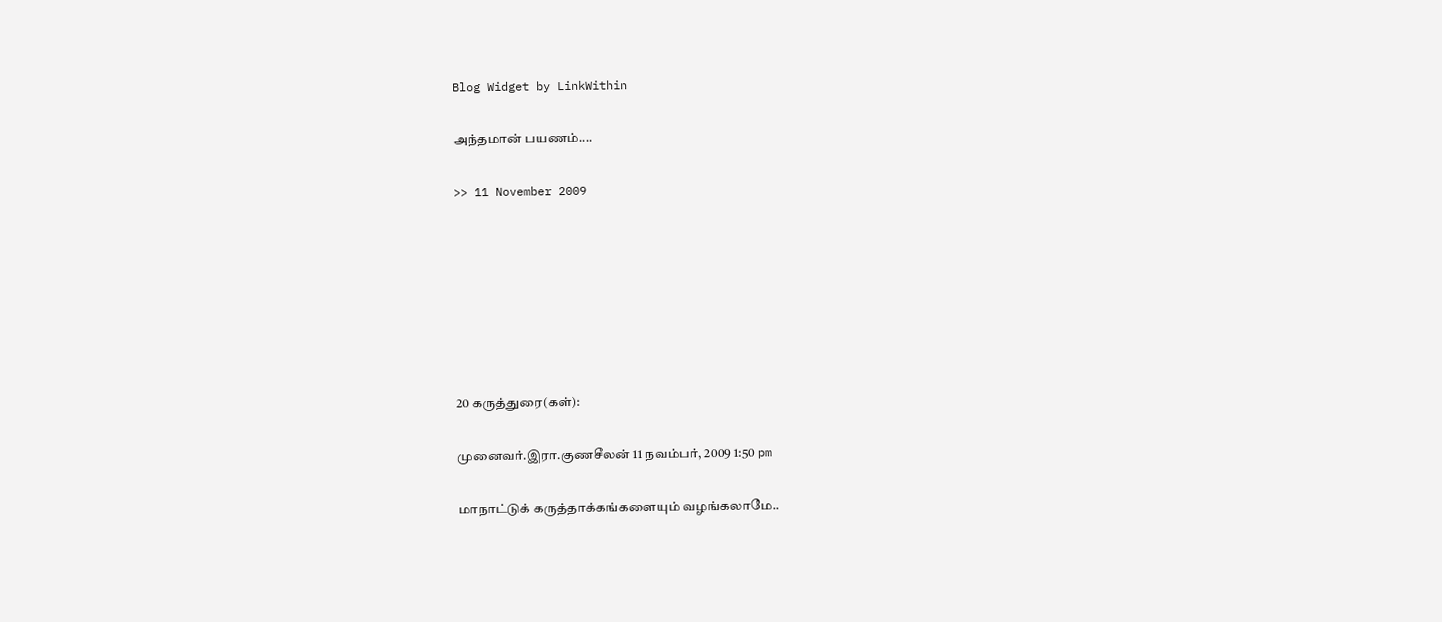Blog Widget by LinkWithin

அந்தமான் பயணம்....

>> 11 November 2009







20 கருத்துரை(கள்):

முனைவர்.இரா.குணசீலன் 11 நவம்பர், 2009 1:50 pm

மாநாட்டுக் கருத்தாக்கங்களையும் வழங்கலாமே..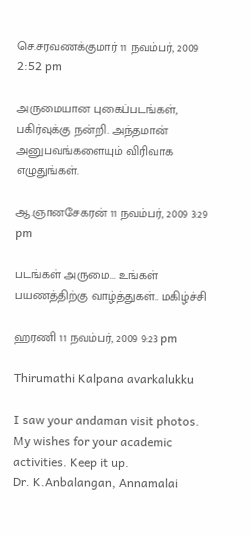செ.சரவணக்குமார் 11 நவம்பர், 2009 2:52 pm

அருமையான புகைப்படங்கள், பகிர்வுக்கு நன்றி. அந்தமான் அனுபவங்களையும் விரிவாக எழுதுங்கள்.

ஆ.ஞானசேகரன் 11 நவம்பர், 2009 3:29 pm

படங்கள் அருமை... உங்கள் பயணத்திற்கு வாழ்த்துகள்.. மகிழ்ச்சி

ஹரணி 11 நவம்பர், 2009 9:23 pm

Thirumathi Kalpana avarkalukku

I saw your andaman visit photos. My wishes for your academic activities. Keep it up.
Dr. K.Anbalangan, Annamalai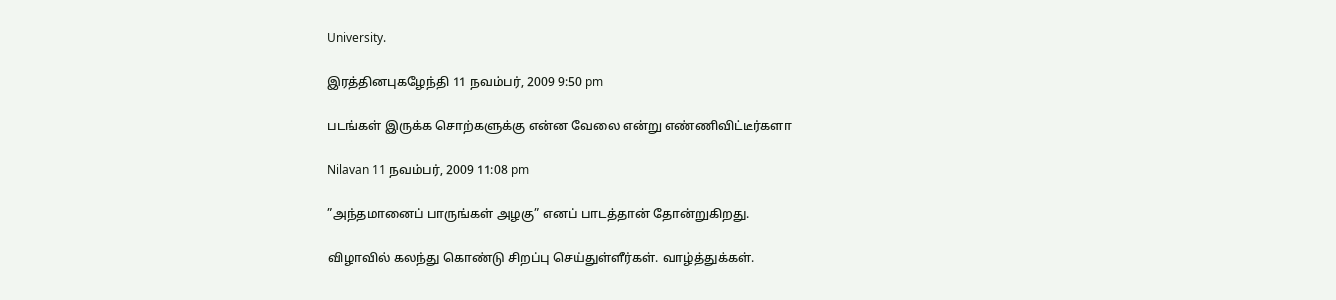University.

இரத்தினபுகழேந்தி 11 நவம்பர், 2009 9:50 pm

படங்கள் இருக்க சொற்களுக்கு என்ன வேலை என்று எண்ணிவிட்டீர்களா

Nilavan 11 நவம்பர், 2009 11:08 pm

”அந்தமானைப் பாருங்கள் அழகு” எனப் பாடத்தான் தோன்றுகிறது.

விழாவில் கலந்து கொண்டு சிறப்பு செய்துள்ளீர்கள். வாழ்த்துக்கள்.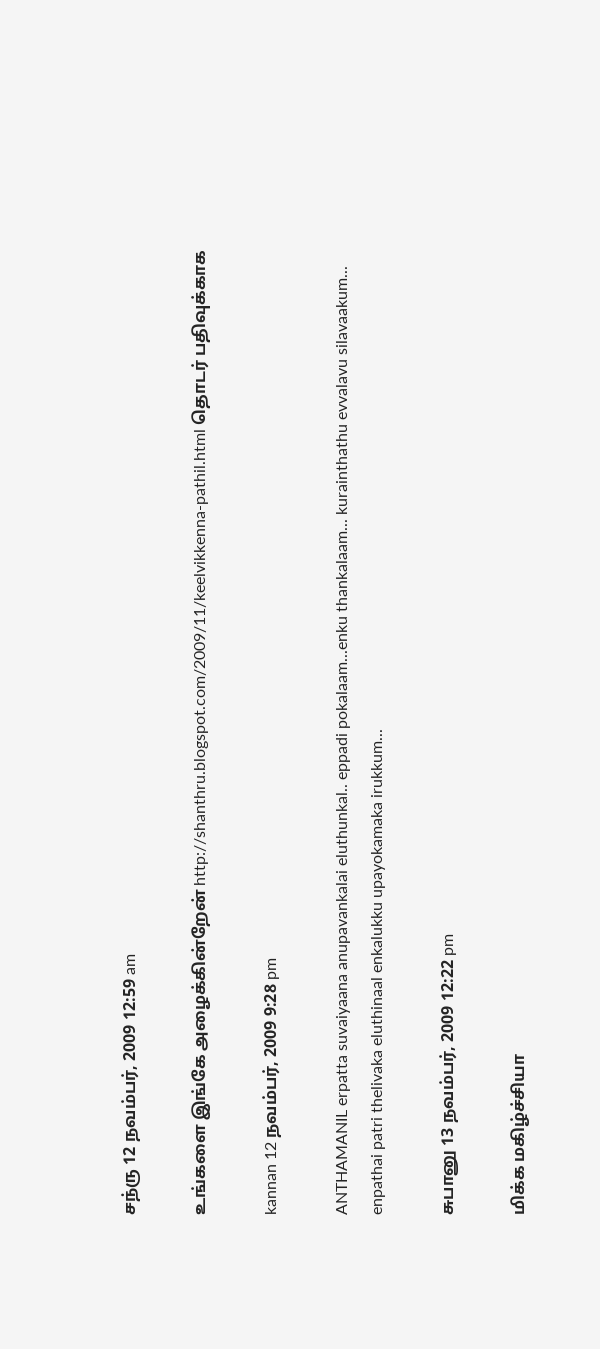சந்ரு 12 நவம்பர், 2009 12:59 am

உங்களை இங்கே அழைக்கின்றேன் http://shanthru.blogspot.com/2009/11/keelvikkenna-pathil.html தொடர் பதிவுக்காக

kannan 12 நவம்பர், 2009 9:28 pm

ANTHAMANIL erpatta suvaiyaana anupavankalai eluthunkal.. eppadi pokalaam...enku thankalaam... kurainthathu evvalavu silavaakum... enpathai patri thelivaka eluthinaal enkalukku upayokamaka irukkum...

சுபானு 13 நவம்பர், 2009 12:22 pm

மிக்க மகிழ்ச்சியா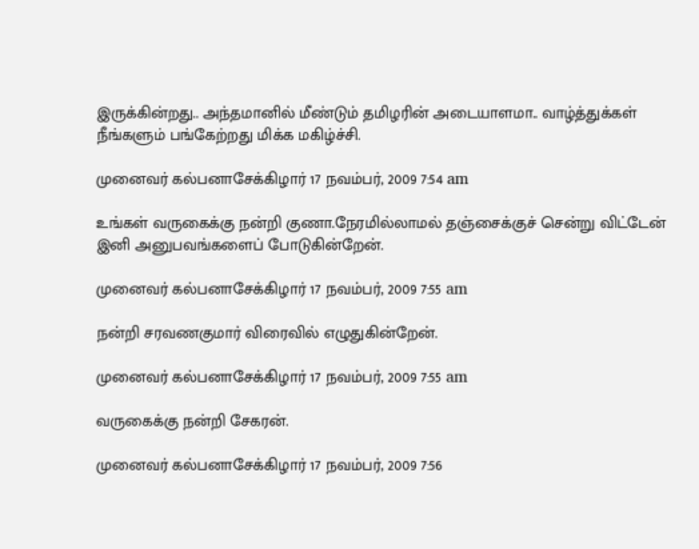இருக்கின்றது.. அந்தமானில் மீண்டும் தமிழரின் அடையாளமா.. வாழ்த்துக்கள் நீங்களும் பங்கேற்றது மிக்க மகிழ்ச்சி.

முனைவர் கல்பனாசேக்கிழார் 17 நவம்பர், 2009 7:54 am

உங்கள் வருகைக்கு நன்றி குணா.நேரமில்லாமல் தஞ்சைக்குச் சென்று விட்டேன் இனி அனுபவங்களைப் போடுகின்றேன்.

முனைவர் கல்பனாசேக்கிழார் 17 நவம்பர், 2009 7:55 am

நன்றி சரவணகுமார் விரைவில் எழுதுகின்றேன்.

முனைவர் கல்பனாசேக்கிழார் 17 நவம்பர், 2009 7:55 am

வருகைக்கு நன்றி சேகரன்.

முனைவர் கல்பனாசேக்கிழார் 17 நவம்பர், 2009 7:56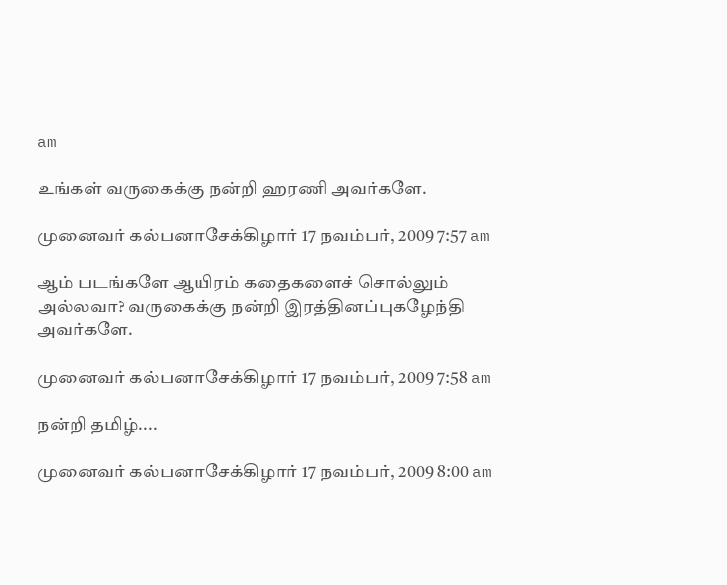am

உங்கள் வருகைக்கு நன்றி ஹரணி அவர்களே.

முனைவர் கல்பனாசேக்கிழார் 17 நவம்பர், 2009 7:57 am

ஆம் படங்களே ஆயிரம் கதைகளைச் சொல்லும் அல்லவா? வருகைக்கு நன்றி இரத்தினப்புகழேந்தி அவர்களே.

முனைவர் கல்பனாசேக்கிழார் 17 நவம்பர், 2009 7:58 am

நன்றி தமிழ்....

முனைவர் கல்பனாசேக்கிழார் 17 நவம்பர், 2009 8:00 am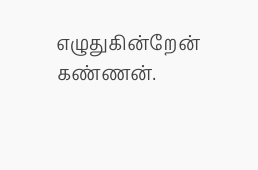எழுதுகின்றேன் கண்ணன்.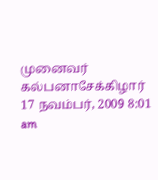முனைவர் கல்பனாசேக்கிழார் 17 நவம்பர், 2009 8:01 am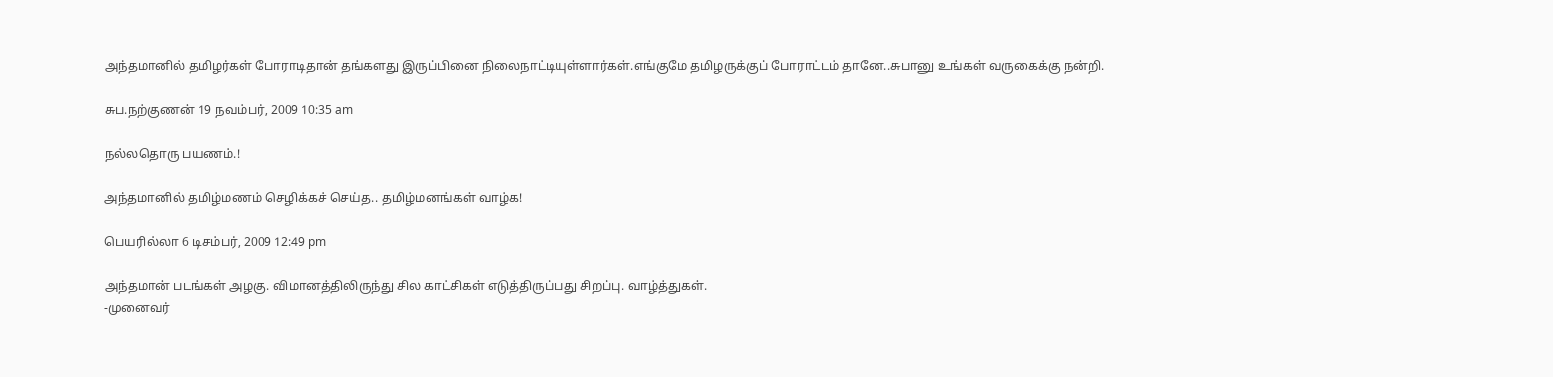அந்தமானில் தமிழர்கள் போராடிதான் தங்களது இருப்பினை நிலைநாட்டியுள்ளார்கள்.எங்குமே தமிழருக்குப் போராட்டம் தானே..சுபானு உங்கள் வருகைக்கு நன்றி.

சுப.நற்குணன் 19 நவம்பர், 2009 10:35 am

நல்லதொரு பயணம்.!

அந்தமானில் தமிழ்மணம் செழிக்கச் செய்த.. தமிழ்மனங்கள் வாழ்க!

பெயரில்லா 6 டிசம்பர், 2009 12:49 pm

அந்தமான் படங்கள் அழகு. விமானத்திலிருந்து சில காட்சிகள் எடுத்திருப்பது சிறப்பு. வாழ்த்துகள்.
-முனைவர்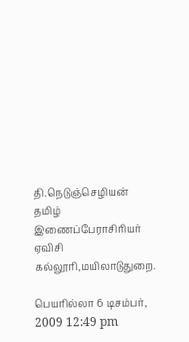தி.நெடுஞ்செழியன்
தமிழ் இணைப்பேராசிரியர்
ஏவிசி கல்லூரி,மயிலாடுதுறை.

பெயரில்லா 6 டிசம்பர், 2009 12:49 pm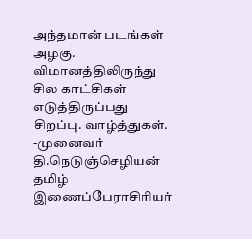அந்தமான் படங்கள் அழகு. விமானத்திலிருந்து சில காட்சிகள் எடுத்திருப்பது சிறப்பு. வாழ்த்துகள்.
-முனைவர் தி.நெடுஞ்செழியன்
தமிழ் இணைப்பேராசிரியர்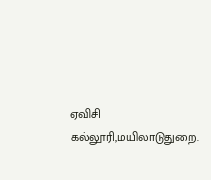ஏவிசி கல்லூரி,மயிலாடுதுறை.